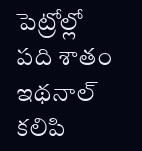పెట్రోల్లో పది శాతం ఇథనాల్ కలిపి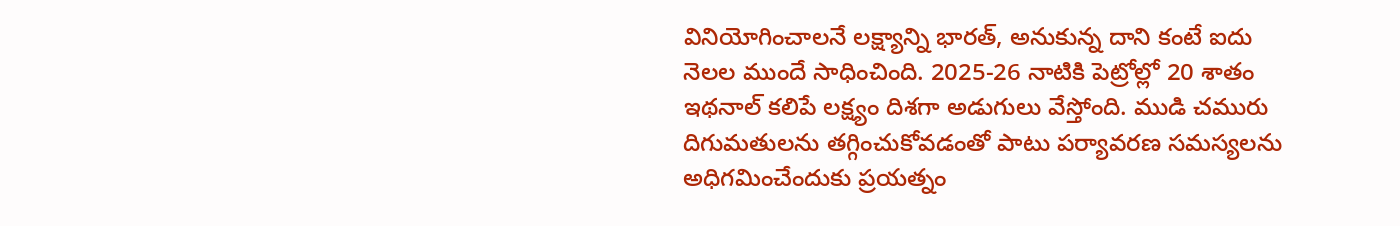వినియోగించాలనే లక్ష్యాన్ని భారత్, అనుకున్న దాని కంటే ఐదు నెలల ముందే సాధించింది. 2025-26 నాటికి పెట్రోల్లో 20 శాతం ఇథనాల్ కలిపే లక్ష్యం దిశగా అడుగులు వేస్తోంది. ముడి చమురు దిగుమతులను తగ్గించుకోవడంతో పాటు పర్యావరణ సమస్యలను అధిగమించేందుకు ప్రయత్నం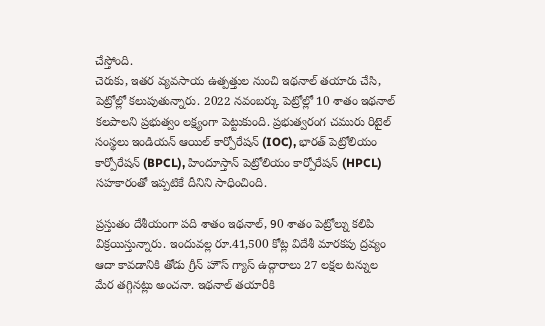చేస్తోంది.
చెరుకు, ఇతర వ్యవసాయ ఉత్పత్తుల నుంచి ఇథనాల్ తయారు చేసి, పెట్రోల్లో కలుపుతున్నారు. 2022 నవంబర్కు పెట్రోల్లో 10 శాతం ఇథనాల్ కలపాలని ప్రభుత్వం లక్ష్యంగా పెట్టుకుంది. ప్రభుత్వరంగ చమురు రిటైల్ సంస్థలు ఇండియన్ ఆయిల్ కార్పోరేషన్ (IOC), భారత్ పెట్రోలియం కార్పోరేషన్ (BPCL), హిందూస్తాన్ పెట్రోలియం కార్పోరేషన్ (HPCL) సహకారంతో ఇప్పటికే దీనిని సాధించింది.

ప్రస్తుతం దేశీయంగా పది శాతం ఇథనాల్, 90 శాతం పెట్రోల్ను కలిపి విక్రయిస్తున్నారు. ఇందువల్ల రూ.41,500 కోట్ల విదేశీ మారకపు ద్రవ్యం ఆదా కావడానికి తోడు గ్రీన్ హౌస్ గ్యాస్ ఉద్గారాలు 27 లక్షల టన్నుల మేర తగ్గినట్లు అంచనా. ఇథనాల్ తయారీకి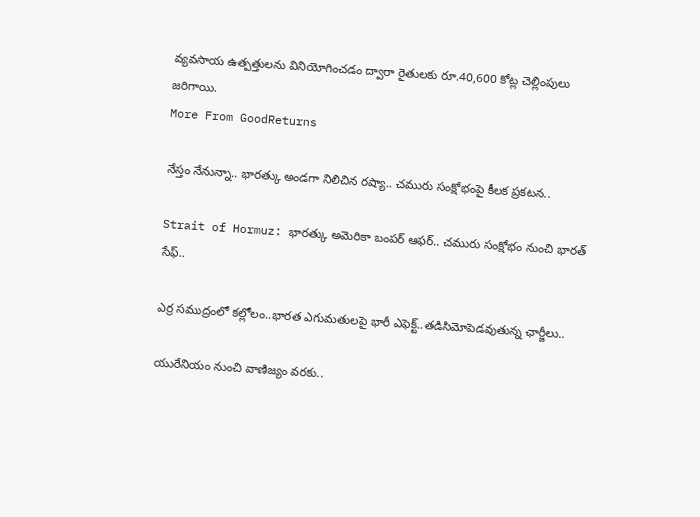వ్యవసాయ ఉత్పత్తులను వినియోగించడం ద్వారా రైతులకు రూ.40,600 కోట్ల చెల్లింపులు జరిగాయి.
More From GoodReturns

నేస్తం నేనున్నా.. భారత్కు అండగా నిలిచిన రష్యా.. చమురు సంక్షోభంపై కీలక ప్రకటన..

Strait of Hormuz: భారత్కు అమెరికా బంపర్ ఆఫర్.. చమురు సంక్షోభం నుంచి భారత్ సేఫ్..

ఎర్ర సముద్రంలో కల్లోలం..భారత ఎగుమతులపై భారీ ఎఫెక్ట్..తడిసిమోపెడవుతున్న ఛార్జీలు..

యురేనియం నుంచి వాణిజ్యం వరకు..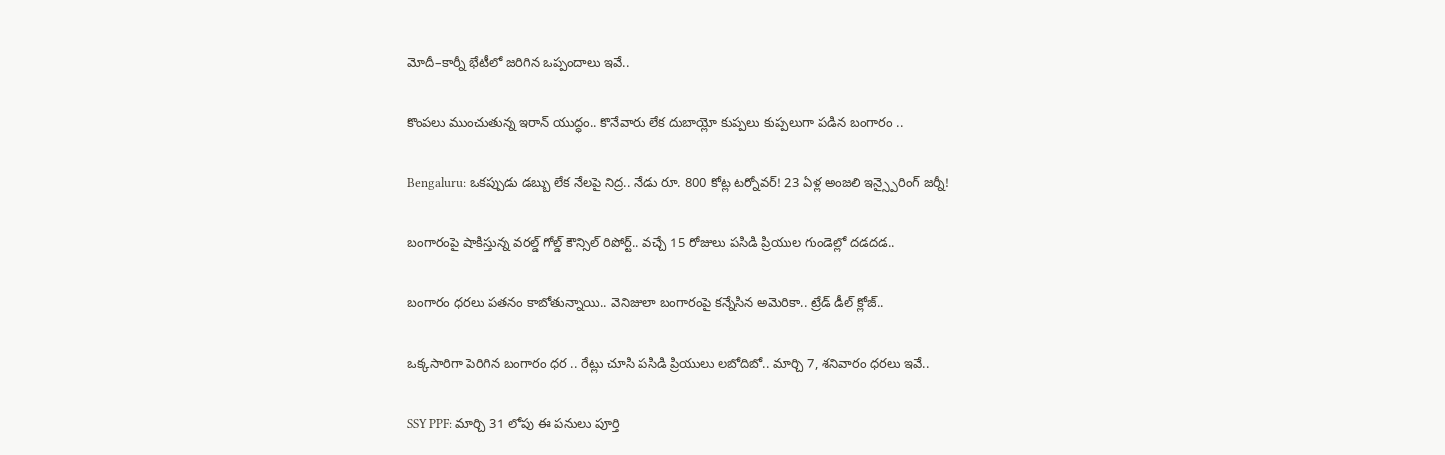మోదీ–కార్నీ భేటీలో జరిగిన ఒప్పందాలు ఇవే..

కొంపలు ముంచుతున్న ఇరాన్ యుద్ధం.. కొనేవారు లేక దుబాయ్లో కుప్పలు కుప్పలుగా పడిన బంగారం ..

Bengaluru: ఒకప్పుడు డబ్బు లేక నేలపై నిద్ర.. నేడు రూ. 800 కోట్ల టర్నోవర్! 23 ఏళ్ల అంజలి ఇన్స్పైరింగ్ జర్నీ!

బంగారంపై షాకిస్తున్న వరల్డ్ గోల్డ్ కౌన్సిల్ రిపోర్ట్.. వచ్చే 15 రోజులు పసిడి ప్రియుల గుండెల్లో దడదడ..

బంగారం ధరలు పతనం కాబోతున్నాయి.. వెనిజులా బంగారంపై కన్నేసిన అమెరికా.. ట్రేడ్ డీల్ క్లోజ్..

ఒక్కసారిగా పెరిగిన బంగారం ధర .. రేట్లు చూసి పసిడి ప్రియులు లబోదిబో.. మార్చి 7, శనివారం ధరలు ఇవే..

SSY PPF: మార్చి 31 లోపు ఈ పనులు పూర్తి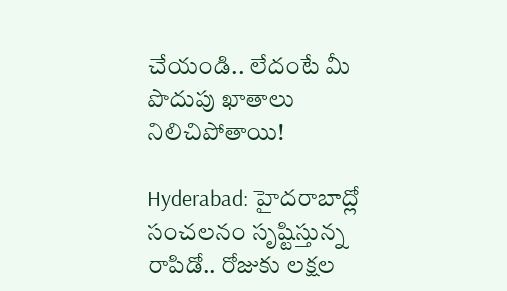చేయండి.. లేదంటే మీ పొదుపు ఖాతాలు నిలిచిపోతాయి!

Hyderabad: హైదరాబాద్లో సంచలనం సృష్టిస్తున్న రాపిడో.. రోజుకు లక్షల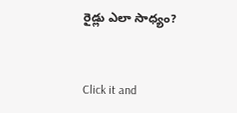రైడ్లు ఎలా సాధ్యం?



Click it and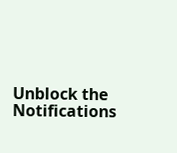Unblock the Notifications